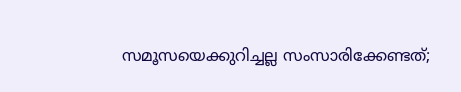സമൂസയെക്കുറിച്ചല്ല സംസാരിക്കേണ്ടത്;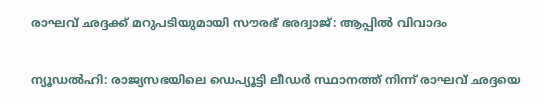രാഘവ് ഛദ്ദക്ക് മറുപടിയുമായി സൗരഭ് ഭരദ്വാജ്: ആപ്പിൽ വിവാദം

ന്യൂഡൽഹി: രാജ്യസഭയിലെ ഡെപ്യൂട്ടി ലീഡർ സ്ഥാനത്ത് നിന്ന് രാഘവ് ഛദ്ദയെ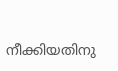നീക്കിയതിനു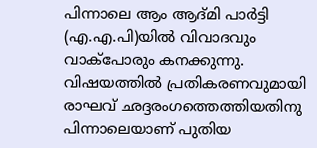പിന്നാലെ ആം ആദ്മി പാർട്ടി (എ.എ.പി)യിൽ വിവാദവും വാക്പോരും കനക്കുന്നു. വിഷയത്തിൽ പ്രതികരണവുമായി രാഘവ് ഛദ്ദരംഗത്തെത്തിയതിനു പിന്നാലെയാണ് പുതിയ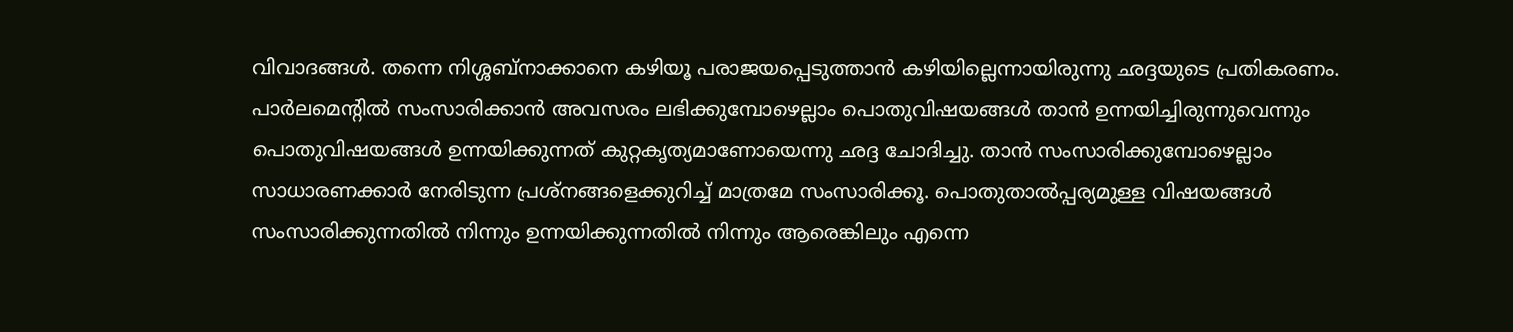വിവാദങ്ങൾ. തന്നെ നിശ്ശബ്നാക്കാനെ കഴിയൂ പരാജയപ്പെടുത്താൻ കഴിയില്ലെന്നായിരുന്നു ഛദ്ദയുടെ പ്രതികരണം. പാർലമെന്റിൽ സംസാരിക്കാൻ അവസരം ലഭിക്കുമ്പോഴെല്ലാം പൊതുവിഷയങ്ങൾ താൻ ഉന്നയിച്ചിരുന്നുവെന്നും പൊതുവിഷയങ്ങൾ ഉന്നയിക്കുന്നത് കുറ്റകൃത്യമാണോയെന്നു ഛദ്ദ ചോദിച്ചു. താൻ സംസാരിക്കുമ്പോഴെല്ലാം സാധാരണക്കാർ നേരിടുന്ന പ്രശ്നങ്ങളെക്കുറിച്ച് മാത്രമേ സംസാരിക്കൂ. പൊതുതാൽപ്പര്യമുള്ള വിഷയങ്ങൾ സംസാരിക്കുന്നതിൽ നിന്നും ഉന്നയിക്കുന്നതിൽ നിന്നും ആരെങ്കിലും എന്നെ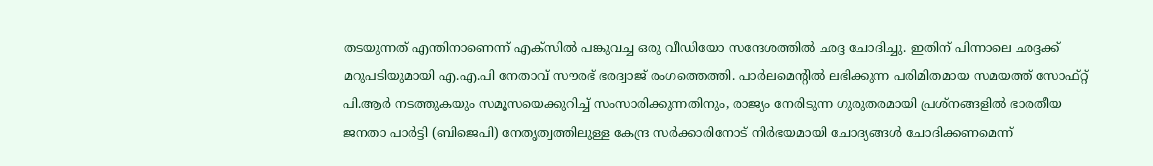തടയുന്നത് എന്തിനാണെന്ന് എക്‌സിൽ പങ്കുവച്ച ഒരു വീഡിയോ സന്ദേശത്തിൽ ഛദ്ദ ചോദിച്ചു. ഇതിന് പിന്നാലെ ഛദ്ദക്ക് മറുപടിയുമായി എ.എ.പി നേതാവ് സൗരഭ് ഭരദ്വാജ് രംഗത്തെത്തി. പാർലമെന്റിൽ ലഭിക്കുന്ന പരിമിതമായ സമയത്ത് സോഫ്റ്റ് പി.ആർ നടത്തുകയും സമൂസയെക്കുറിച്ച് സംസാരിക്കുന്നതിനും, രാജ്യം നേരിടുന്ന ഗുരുതരമായി പ്രശ്‌നങ്ങളിൽ ഭാരതീയ ജനതാ പാർട്ടി (ബിജെപി) നേതൃത്വത്തിലുള്ള കേന്ദ്ര സർക്കാരിനോട് നിർഭയമായി ചോദ്യങ്ങൾ ചോദിക്കണമെന്ന്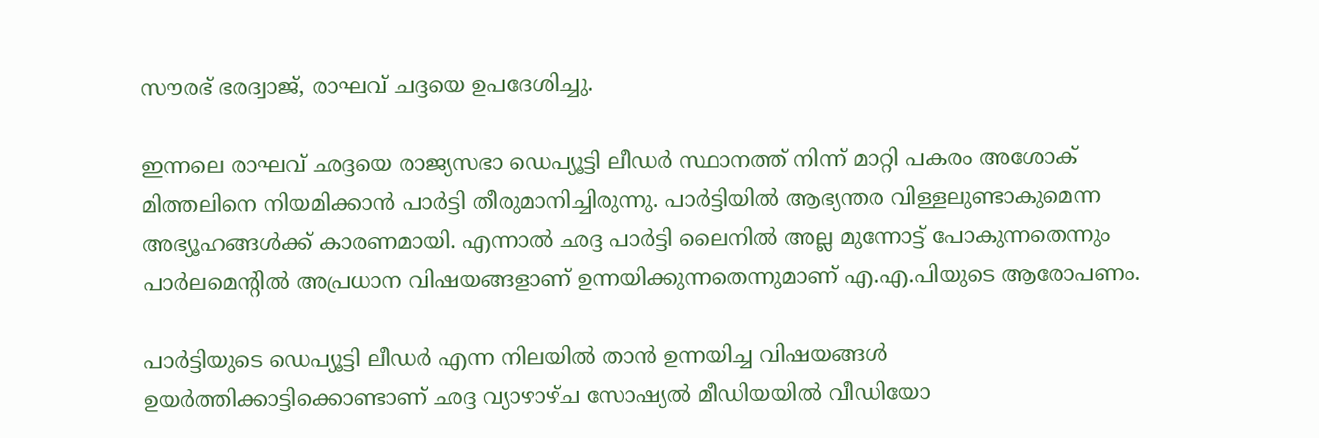സൗരഭ് ഭരദ്വാജ്, രാഘവ് ചദ്ദയെ ഉപദേശിച്ചു.

ഇന്നലെ രാഘവ് ഛദ്ദയെ രാജ്യസഭാ ഡെപ്യൂട്ടി ലീഡർ സ്ഥാനത്ത് നിന്ന് മാറ്റി പകരം അശോക് മിത്തലിനെ നിയമിക്കാൻ പാർട്ടി തീരുമാനിച്ചിരുന്നു. പാർട്ടിയിൽ ആഭ്യന്തര വിള്ളലുണ്ടാകുമെന്ന അഭ്യൂഹങ്ങൾക്ക് കാരണമായി. എന്നാൽ ഛദ്ദ പാർട്ടി ലൈനിൽ അല്ല മുന്നോട്ട് പോകുന്നതെന്നും പാര്‍ലമെന്‍റിൽ അപ്രധാന വിഷയങ്ങളാണ് ഉന്നയിക്കുന്നതെന്നുമാണ് എ.എ.പിയുടെ ആരോപണം.

പാർട്ടിയുടെ ഡെപ്യൂട്ടി ലീഡർ എന്ന നിലയിൽ താൻ ഉന്നയിച്ച വിഷയങ്ങൾ ഉയർത്തിക്കാട്ടിക്കൊണ്ടാണ് ഛദ്ദ വ്യാഴാഴ്ച സോഷ്യൽ മീഡിയയിൽ വീഡിയോ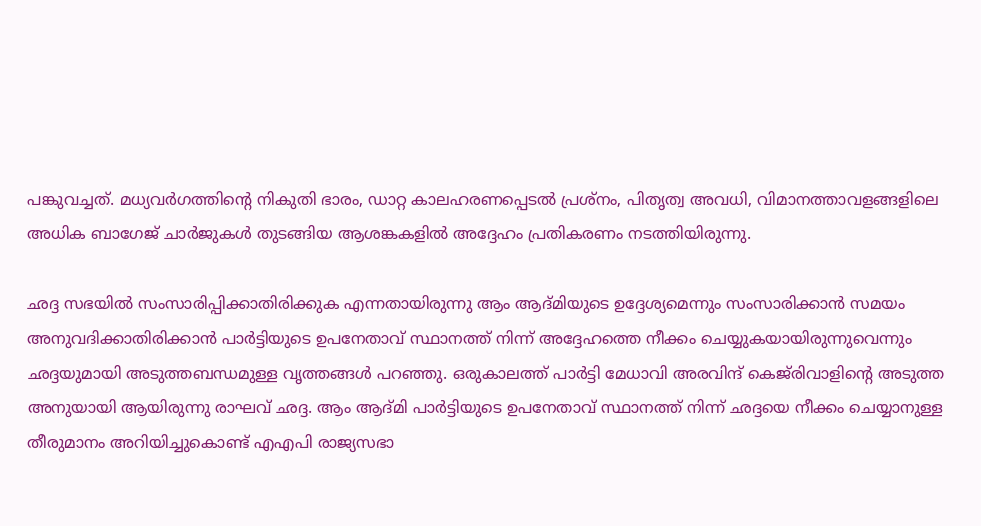പങ്കുവച്ചത്. മധ്യവർഗത്തിന്റെ നികുതി ഭാരം, ഡാറ്റ കാലഹരണപ്പെടൽ പ്രശ്നം, പിതൃത്വ അവധി, വിമാനത്താവളങ്ങളിലെ അധിക ബാഗേജ് ചാർജുകൾ തുടങ്ങിയ ആശങ്കകളിൽ അദ്ദേഹം പ്രതികരണം നടത്തിയിരുന്നു.

ഛദ്ദ സഭയിൽ സംസാരിപ്പിക്കാതിരിക്കുക എന്നതായിരുന്നു ആം ആദ്മിയുടെ ഉദ്ദേശ്യമെന്നും സംസാരിക്കാൻ സമയം അനുവദിക്കാതിരിക്കാൻ പാർട്ടിയുടെ ഉപനേതാവ് സ്ഥാനത്ത് നിന്ന് അദ്ദേഹത്തെ നീക്കം ചെയ്യുകയായിരുന്നുവെന്നും ഛദ്ദയുമായി അടുത്തബന്ധമുള്ള വൃത്തങ്ങൾ പറഞ്ഞു. ഒരുകാലത്ത് പാർട്ടി മേധാവി അരവിന്ദ് കെജ്‌രിവാളിന്റെ അടുത്ത അനുയായി ആയിരുന്നു രാഘവ് ഛദ്ദ. ആം ആദ്മി പാർട്ടിയുടെ ഉപനേതാവ് സ്ഥാനത്ത് നിന്ന് ഛദ്ദയെ നീക്കം ചെയ്യാനുള്ള തീരുമാനം അറിയിച്ചുകൊണ്ട് എഎപി രാജ്യസഭാ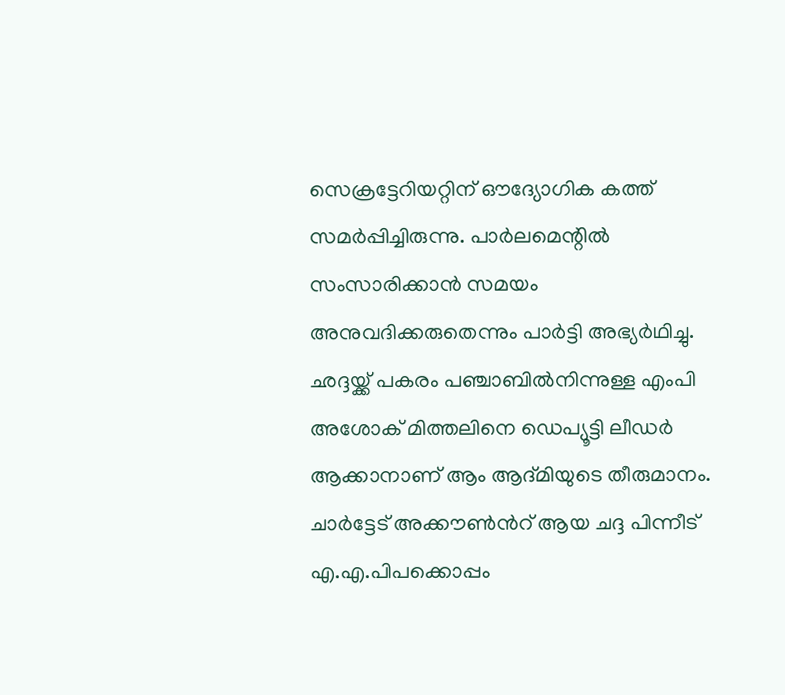സെക്രട്ടേറിയറ്റിന് ഔദ്യോഗിക കത്ത് സമർപ്പിച്ചിരുന്നു. പാർലമെന്റിൽ സംസാരിക്കാൻ സമയം അനുവദിക്കരുതെന്നും പാർട്ടി അഭ്യർഥിച്ചു. ഛദ്ദയ്ക്ക് പകരം പഞ്ചാബിൽനിന്നുള്ള എംപി അശോക് മിത്തലിനെ ഡെപ്യൂട്ടി ലീഡർ ആക്കാനാണ് ആം ആദ്മിയുടെ തീരുമാനം. ചാർട്ടേട് അക്കൗൺന്‍റ് ആയ ചദ്ദ പിന്നീട് എ.എ.പിപക്കൊപ്പം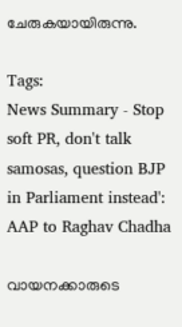ചേരുകയായിരുന്നു.

Tags:
News Summary - Stop soft PR, don't talk samosas, question BJP in Parliament instead': AAP to Raghav Chadha

വായനക്കാരുടെ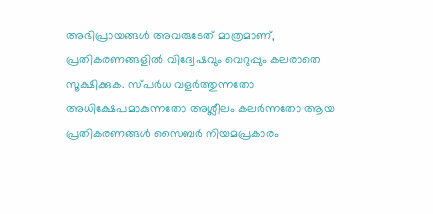അഭിപ്രായങ്ങള്‍ അവരുടേത് മാത്രമാണ്, പ്രതികരണങ്ങളിൽ വിദ്വേഷവും വെറുപ്പും കലരാതെ സൂക്ഷിക്കുക. സ്പർധ വളർത്തുന്നതോ അധിക്ഷേപമാകുന്നതോ അശ്ലീലം കലർന്നതോ ആയ പ്രതികരണങ്ങൾ സൈബർ നിയമപ്രകാരം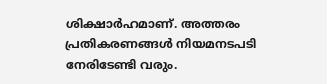ശിക്ഷാർഹമാണ്. അത്തരം പ്രതികരണങ്ങൾ നിയമനടപടി നേരിടേണ്ടി വരും.